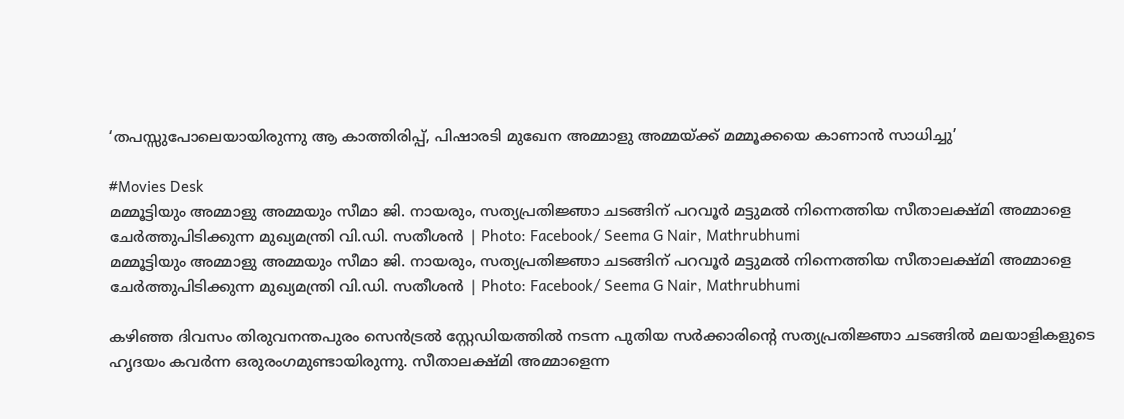‘തപസ്സുപോലെയായിരുന്നു ആ കാത്തിരിപ്പ്, പിഷാരടി മുഖേന അമ്മാളു അമ്മയ്ക്ക് മമ്മൂക്കയെ കാണാൻ സാധിച്ചു’

#Movies Desk
മമ്മൂട്ടിയും അമ്മാളു അമ്മയും സീമാ ജി. നായരും, സത്യപ്രതിജ്ഞാ ചടങ്ങിന് പറവൂര്‍ മട്ടുമല്‍ നിന്നെത്തിയ സീതാലക്ഷ്മി അമ്മാളെ ചേര്‍ത്തുപിടിക്കുന്ന മുഖ്യമന്ത്രി വി.ഡി. സതീശന്‍ | Photo: Facebook/ Seema G Nair, Mathrubhumi
മമ്മൂട്ടിയും അമ്മാളു അമ്മയും സീമാ ജി. നായരും, സത്യപ്രതിജ്ഞാ ചടങ്ങിന് പറവൂര്‍ മട്ടുമല്‍ നിന്നെത്തിയ സീതാലക്ഷ്മി അമ്മാളെ ചേര്‍ത്തുപിടിക്കുന്ന മുഖ്യമന്ത്രി വി.ഡി. സതീശന്‍ | Photo: Facebook/ Seema G Nair, Mathrubhumi

കഴിഞ്ഞ ദിവസം തിരുവനന്തപുരം സെൻട്രൽ സ്റ്റേഡിയത്തിൽ നടന്ന പുതിയ സർക്കാരിന്റെ സത്യപ്രതിജ്ഞാ ചടങ്ങിൽ മലയാളികളുടെ ഹൃദയം കവർന്ന ഒരുരംഗമുണ്ടായിരുന്നു. സീതാലക്ഷ്മി അമ്മാളെന്ന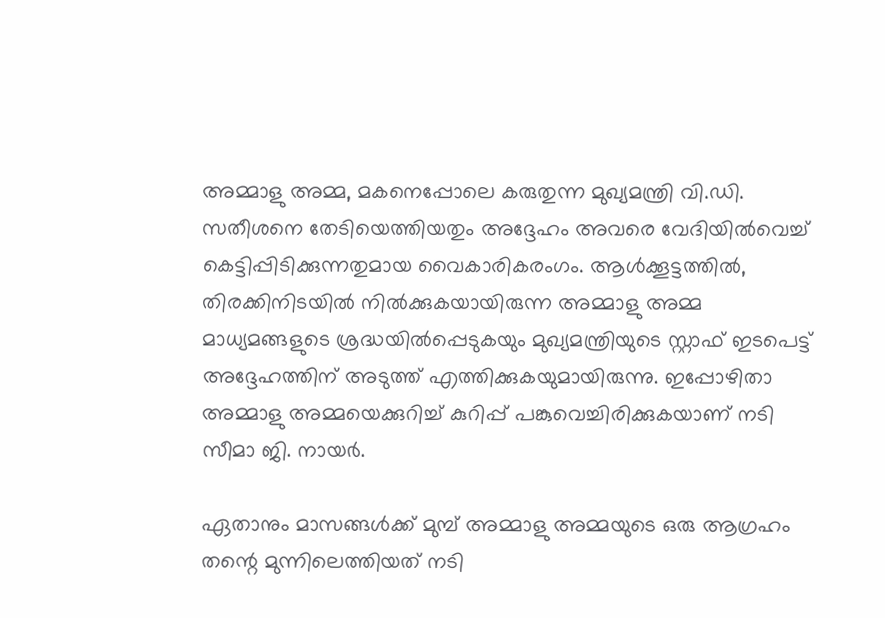അമ്മാളു അമ്മ, മകനെപ്പോലെ കരുതുന്ന മുഖ്യമന്ത്രി വി.ഡി. സതീശനെ തേടിയെത്തിയതും അദ്ദേഹം അവരെ വേദിയിൽവെച്ച് കെട്ടിപ്പിടിക്കുന്നതുമായ വൈകാരികരംഗം. ആൾക്കൂട്ടത്തിൽ, തിരക്കിനിടയിൽ നിൽക്കുകയായിരുന്ന അമ്മാളു അമ്മ മാധ്യമങ്ങളുടെ ശ്രദ്ധയിൽപ്പെടുകയും മുഖ്യമന്ത്രിയുടെ സ്റ്റാഫ് ഇടപെട്ട് അദ്ദേഹത്തിന് അടുത്ത് എത്തിക്കുകയുമായിരുന്നു. ഇപ്പോഴിതാ അമ്മാളു അമ്മയെക്കുറിച്ച് കുറിപ്പ് പങ്കുവെച്ചിരിക്കുകയാണ് നടി സീമാ ജി. നായർ.

ഏതാനും മാസങ്ങൾക്ക് മുമ്പ് അമ്മാളു അമ്മയുടെ ഒരു ആഗ്രഹം തന്റെ മുന്നിലെത്തിയത് നടി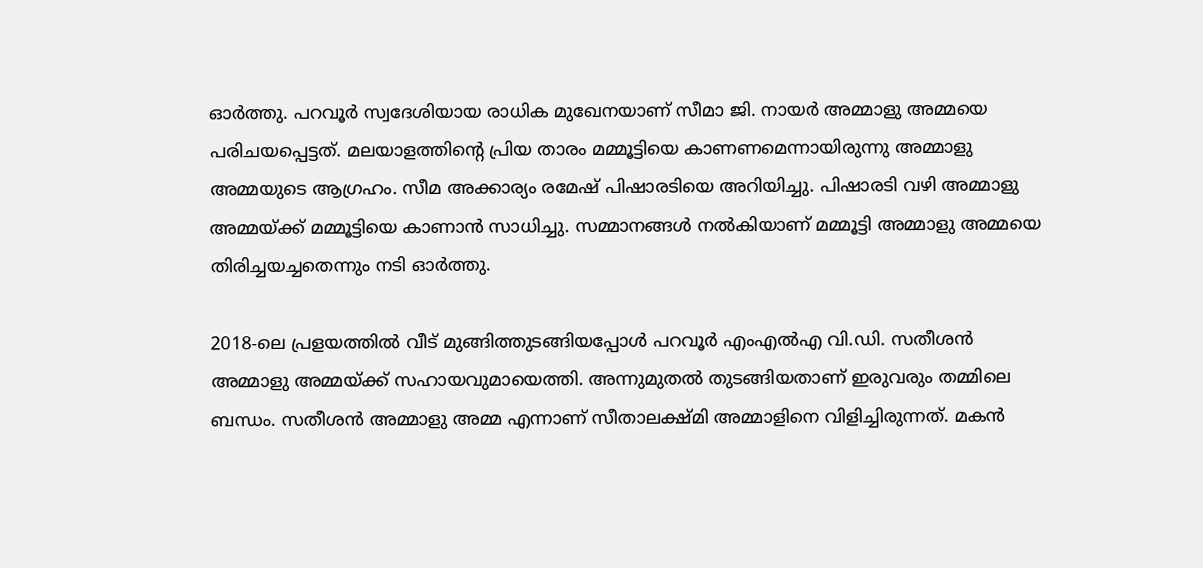ഓർത്തു. പറവൂർ സ്വദേശിയായ രാധിക മുഖേനയാണ് സീമാ ജി. നായർ അമ്മാളു അമ്മയെ പരിചയപ്പെട്ടത്. മലയാളത്തിന്റെ പ്രിയ താരം മമ്മൂട്ടിയെ കാണണമെന്നായിരുന്നു അമ്മാളു അമ്മയുടെ ആഗ്രഹം. സീമ അക്കാര്യം രമേഷ് പിഷാരടിയെ അറിയിച്ചു. പിഷാരടി വഴി അമ്മാളു അമ്മയ്ക്ക് മമ്മൂട്ടിയെ കാണാൻ സാധിച്ചു. സമ്മാനങ്ങൾ നൽകിയാണ് മമ്മൂട്ടി അമ്മാളു അമ്മയെ തിരിച്ചയച്ചതെന്നും നടി ഓർത്തു.

2018-ലെ പ്രളയത്തിൽ വീട് മുങ്ങിത്തുടങ്ങിയപ്പോൾ പറവൂർ എംഎൽഎ വി.ഡി. സതീശൻ അമ്മാളു അമ്മയ്ക്ക് സഹായവുമായെത്തി. അന്നുമുതൽ തുടങ്ങിയതാണ് ഇരുവരും തമ്മിലെ ബന്ധം. സതീശൻ അമ്മാളു അമ്മ എന്നാണ് സീതാലക്ഷ്മി അമ്മാളിനെ വിളിച്ചിരുന്നത്. മകൻ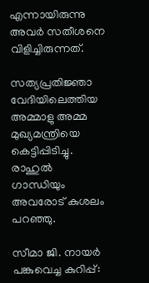എന്നായിരുന്നു അവർ സതീശനെ വിളിച്ചിരുന്നത്.

സത്യപ്രതിജ്ഞാ വേദിയിലെത്തിയ അമ്മാളു അമ്മ മുഖ്യമന്ത്രിയെ കെട്ടിപ്പിടിച്ചു. രാഹുൽ ഗാന്ധിയും അവരോട് കുശലം പറഞ്ഞു.

സീമാ ജി. നായർ പങ്കുവെച്ച കുറിപ്പ്: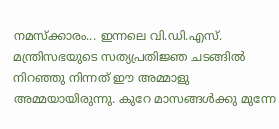നമസ്‌ക്കാരം... ഇന്നലെ വി.ഡി.എസ്. മന്ത്രിസഭയുടെ സത്യപ്രതിജ്ഞ ചടങ്ങിൽ നിറഞ്ഞു നിന്നത് ഈ അമ്മാളു അമ്മയായിരുന്നു. കുറേ മാസങ്ങൾക്കു മുന്നേ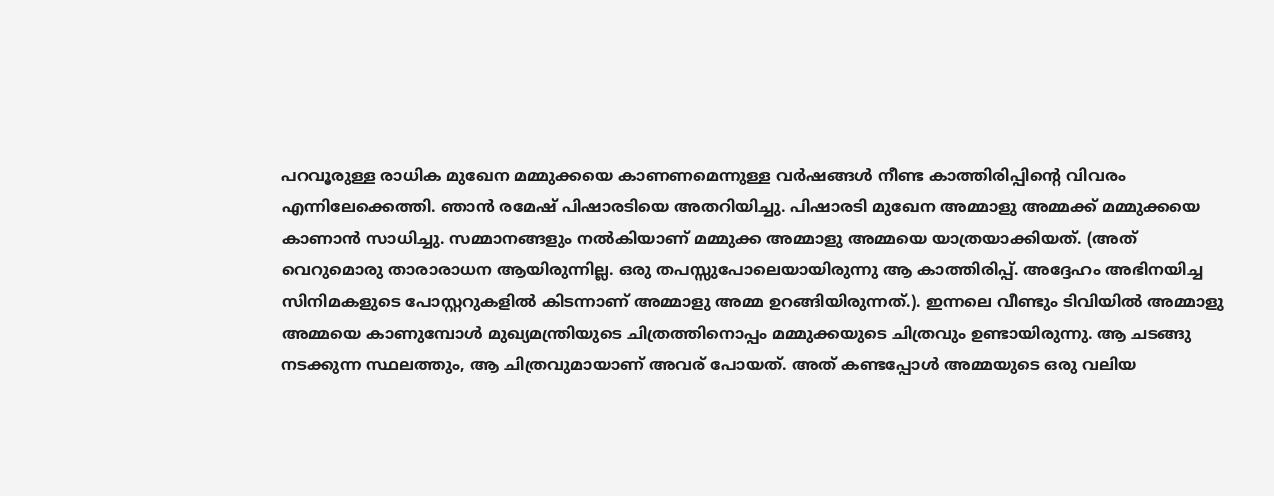പറവൂരുള്ള രാധിക മുഖേന മമ്മുക്കയെ കാണണമെന്നുള്ള വർഷങ്ങൾ നീണ്ട കാത്തിരിപ്പിന്റെ വിവരം എന്നിലേക്കെത്തി. ഞാൻ രമേഷ് പിഷാരടിയെ അതറിയിച്ചു. പിഷാരടി മുഖേന അമ്മാളു അമ്മക്ക് മമ്മുക്കയെ കാണാൻ സാധിച്ചു. സമ്മാനങ്ങളും നൽകിയാണ് മമ്മുക്ക അമ്മാളു അമ്മയെ യാത്രയാക്കിയത്. (അത് വെറുമൊരു താരാരാധന ആയിരുന്നില്ല. ഒരു തപസ്സുപോലെയായിരുന്നു ആ കാത്തിരിപ്പ്. അദ്ദേഹം അഭിനയിച്ച സിനിമകളുടെ പോസ്റ്ററുകളിൽ കിടന്നാണ് അമ്മാളു അമ്മ ഉറങ്ങിയിരുന്നത്.). ഇന്നലെ വീണ്ടും ടിവിയിൽ അമ്മാളു അമ്മയെ കാണുമ്പോൾ മുഖ്യമന്ത്രിയുടെ ചിത്രത്തിനൊപ്പം മമ്മുക്കയുടെ ചിത്രവും ഉണ്ടായിരുന്നു. ആ ചടങ്ങു നടക്കുന്ന സ്ഥലത്തും, ആ ചിത്രവുമായാണ് അവര് പോയത്. അത് കണ്ടപ്പോൾ അമ്മയുടെ ഒരു വലിയ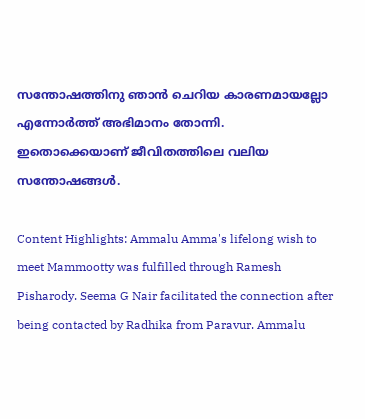സന്തോഷത്തിനു ഞാൻ ചെറിയ കാരണമായല്ലോ എന്നോർത്ത് അഭിമാനം തോന്നി. ഇതൊക്കെയാണ് ജീവിതത്തിലെ വലിയ സന്തോഷങ്ങൾ.

Content Highlights: Ammalu Amma's lifelong wish to meet Mammootty was fulfilled through Ramesh Pisharody. Seema G Nair facilitated the connection after being contacted by Radhika from Paravur. Ammalu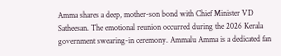Amma shares a deep, mother-son bond with Chief Minister VD Satheesan. The emotional reunion occurred during the 2026 Kerala government swearing-in ceremony. Ammalu Amma is a dedicated fan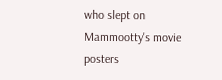who slept on Mammootty's movie posters